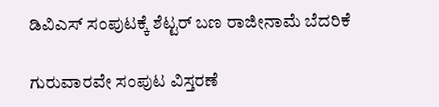ಡಿವಿಎಸ್ ಸಂಪುಟಕ್ಕೆ ಶೆಟ್ಟರ್ ಬಣ ರಾಜೀನಾಮೆ ಬೆದರಿಕೆ

ಗುರುವಾರವೇ ಸಂಪುಟ ವಿಸ್ತರಣೆ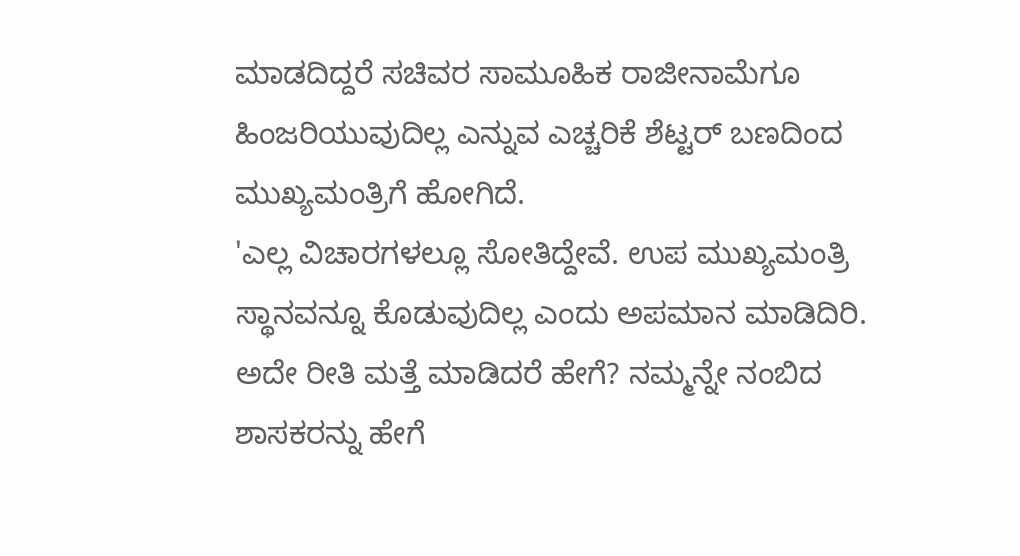ಮಾಡದಿದ್ದರೆ ಸಚಿವರ ಸಾಮೂಹಿಕ ರಾಜೀನಾಮೆಗೂ ಹಿಂಜರಿಯುವುದಿಲ್ಲ ಎನ್ನುವ ಎಚ್ಚರಿಕೆ ಶೆಟ್ಟರ್ ಬಣದಿಂದ ಮುಖ್ಯಮಂತ್ರಿಗೆ ಹೋಗಿದೆ.
'ಎಲ್ಲ ವಿಚಾರಗಳಲ್ಲೂ ಸೋತಿದ್ದೇವೆ. ಉಪ ಮುಖ್ಯಮಂತ್ರಿ ಸ್ಥಾನವನ್ನೂ ಕೊಡುವುದಿಲ್ಲ ಎಂದು ಅಪಮಾನ ಮಾಡಿದಿರಿ. ಅದೇ ರೀತಿ ಮತ್ತೆ ಮಾಡಿದರೆ ಹೇಗೆ? ನಮ್ಮನ್ನೇ ನಂಬಿದ ಶಾಸಕರನ್ನು ಹೇಗೆ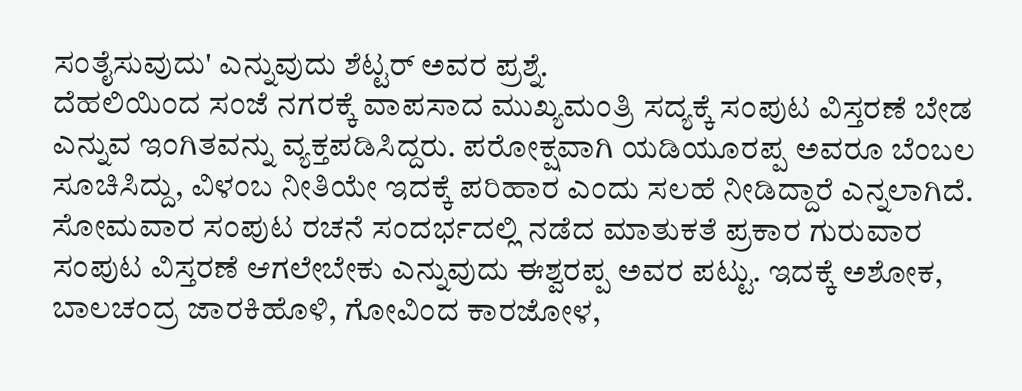ಸಂತೈಸುವುದು' ಎನ್ನುವುದು ಶೆಟ್ಟರ್ ಅವರ ಪ್ರಶ್ನೆ.
ದೆಹಲಿಯಿಂದ ಸಂಜೆ ನಗರಕ್ಕೆ ವಾಪಸಾದ ಮುಖ್ಯಮಂತ್ರಿ ಸದ್ಯಕ್ಕೆ ಸಂಪುಟ ವಿಸ್ತರಣೆ ಬೇಡ ಎನ್ನುವ ಇಂಗಿತವನ್ನು ವ್ಯಕ್ತಪಡಿಸಿದ್ದರು. ಪರೋಕ್ಷವಾಗಿ ಯಡಿಯೂರಪ್ಪ ಅವರೂ ಬೆಂಬಲ ಸೂಚಿಸಿದ್ದು, ವಿಳಂಬ ನೀತಿಯೇ ಇದಕ್ಕೆ ಪರಿಹಾರ ಎಂದು ಸಲಹೆ ನೀಡಿದ್ದಾರೆ ಎನ್ನಲಾಗಿದೆ.
ಸೋಮವಾರ ಸಂಪುಟ ರಚನೆ ಸಂದರ್ಭದಲ್ಲಿ ನಡೆದ ಮಾತುಕತೆ ಪ್ರಕಾರ ಗುರುವಾರ ಸಂಪುಟ ವಿಸ್ತರಣೆ ಆಗಲೇಬೇಕು ಎನ್ನುವುದು ಈಶ್ವರಪ್ಪ ಅವರ ಪಟ್ಟು. ಇದಕ್ಕೆ ಅಶೋಕ, ಬಾಲಚಂದ್ರ ಜಾರಕಿಹೊಳಿ, ಗೋವಿಂದ ಕಾರಜೋಳ,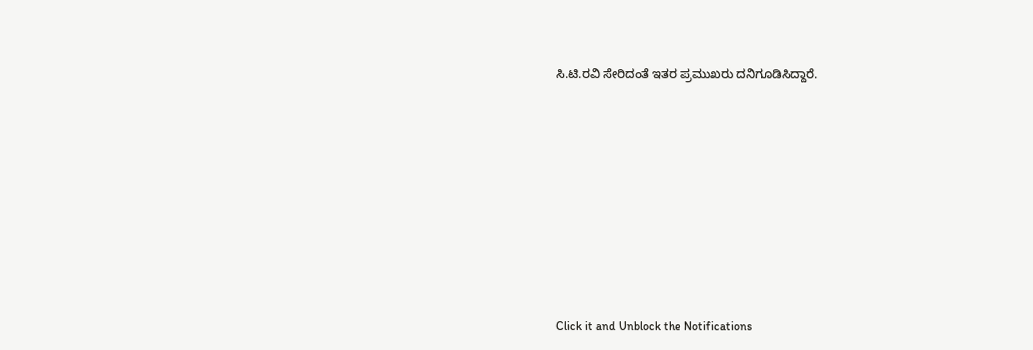ಸಿ.ಟಿ.ರವಿ ಸೇರಿದಂತೆ ಇತರ ಪ್ರಮುಖರು ದನಿಗೂಡಿಸಿದ್ದಾರೆ.












Click it and Unblock the Notifications